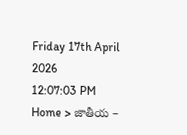Friday 17th April 2026
12:07:03 PM
Home > జాతీయ –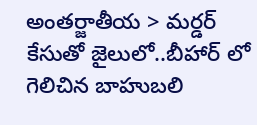అంతర్జాతీయ > మర్డర్ కేసుతో జైలులో..బీహార్ లో గెలిచిన బాహుబలి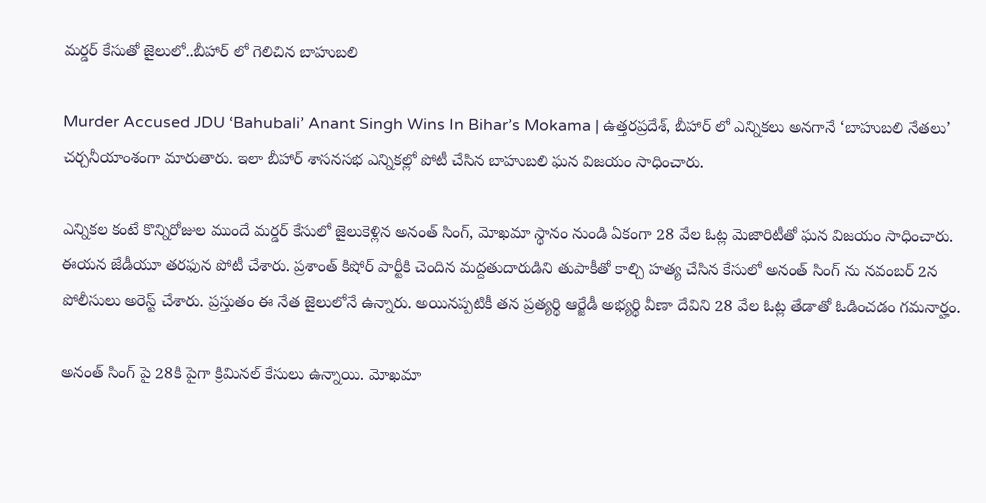మర్డర్ కేసుతో జైలులో..బీహార్ లో గెలిచిన బాహుబలి

Murder Accused JDU ‘Bahubali’ Anant Singh Wins In Bihar’s Mokama | ఉత్తరప్రదేశ్, బీహార్ లో ఎన్నికలు అనగానే ‘బాహుబలి నేతలు’ చర్చనీయాంశంగా మారుతారు. ఇలా బీహార్ శాసనసభ ఎన్నికల్లో పోటీ చేసిన బాహుబలి ఘన విజయం సాధించారు.

ఎన్నికల కంటే కొన్నిరోజుల ముందే మర్డర్ కేసులో జైలుకెళ్లిన అనంత్ సింగ్, మోఖమా స్థానం నుండి ఏకంగా 28 వేల ఓట్ల మెజారిటీతో ఘన విజయం సాధించారు. ఈయన జేడీయూ తరఫున పోటీ చేశారు. ప్రశాంత్ కిషోర్ పార్టీకి చెందిన మద్దతుదారుడిని తుపాకీతో కాల్చి హత్య చేసిన కేసులో అనంత్ సింగ్ ను నవంబర్ 2న పోలీసులు అరెస్ట్ చేశారు. ప్రస్తుతం ఈ నేత జైలులోనే ఉన్నారు. అయినప్పటికీ తన ప్రత్యర్థి ఆర్జేడీ అభ్యర్థి వీణా దేవిని 28 వేల ఓట్ల తేడాతో ఓడించడం గమనార్హం.

అనంత్ సింగ్ పై 28కి పైగా క్రిమినల్ కేసులు ఉన్నాయి. మోఖమా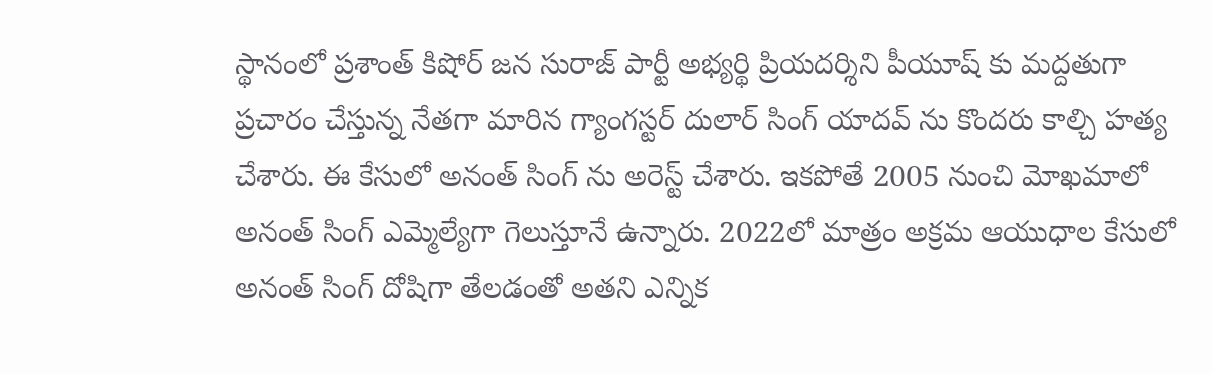స్థానంలో ప్రశాంత్ కిషోర్ జన సురాజ్ పార్టీ అభ్యర్థి ప్రియదర్శిని పీయూష్ కు మద్దతుగా ప్రచారం చేస్తున్న నేతగా మారిన గ్యాంగస్టర్ దులార్ సింగ్ యాదవ్ ను కొందరు కాల్చి హత్య చేశారు. ఈ కేసులో అనంత్ సింగ్ ను అరెస్ట్ చేశారు. ఇకపోతే 2005 నుంచి మోఖమాలో అనంత్ సింగ్ ఎమ్మెల్యేగా గెలుస్తూనే ఉన్నారు. 2022లో మాత్రం అక్రమ ఆయుధాల కేసులో అనంత్ సింగ్ దోషిగా తేలడంతో అతని ఎన్నిక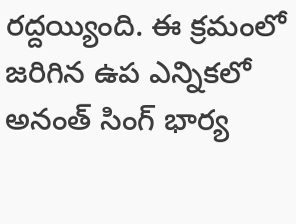రద్దయ్యింది. ఈ క్రమంలో జరిగిన ఉప ఎన్నికలో అనంత్ సింగ్ భార్య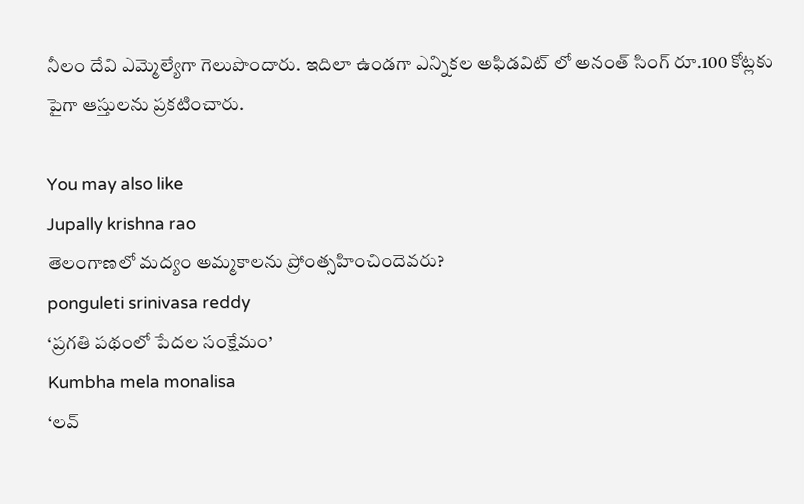నీలం దేవి ఎమ్మెల్యేగా గెలుపొందారు. ఇదిలా ఉండగా ఎన్నికల అఫిడవిట్ లో అనంత్ సింగ్ రూ.100 కోట్లకు పైగా ఆస్తులను ప్రకటించారు.

You may also like
Jupally krishna rao
తెలంగాణలో మ‌ద్యం అమ్మ‌కాల‌ను ప్రోంత్స‌హించిందెవ‌రు?
ponguleti srinivasa reddy
‘ప్రగతి పథంలో పేదల సంక్షేమం’
Kumbha mela monalisa
‘లవ్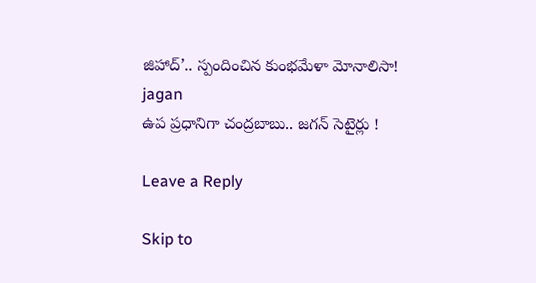జిహాద్’.. స్పందించిన కుంభమేళా మోనాలిసా!
jagan
ఉప ప్రధానిగా చంద్రబాబు.. జగన్ సెటైర్లు !

Leave a Reply

Skip to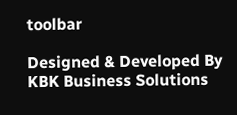toolbar

Designed & Developed By KBK Business Solutions